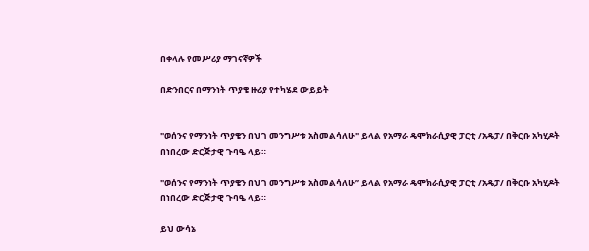በቀላሉ የመሥሪያ ማገናኛዎች

በድንበርና በማንነት ጥያቄ ዙሪያ የተካሄደ ውይይት


"ወሰንና የማንነት ጥያቄን በህገ መንግሥቱ አስመልሳለሁ" ይላል የአማራ ዴሞክራሲያዊ ፓርቲ /አዴፓ/ በቅርቡ አካሂዶት በነበረው ድርጅታዊ ጉባዔ ላይ።

"ወሰንና የማንነት ጥያቄን በህገ መንግሥቱ አስመልሳለሁ” ይላል የአማራ ዴሞክራሲያዊ ፓርቲ /አዴፓ/ በቅርቡ አካሂዶት በነበረው ድርጅታዊ ጉባዔ ላይ።

ይህ ውሳኔ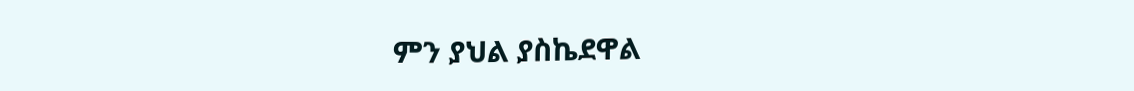ምን ያህል ያስኬደዋል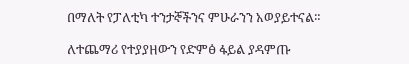በማለት የፓለቲካ ተንታኞችንና ምሁራንን አወያይተናል።

ለተጨማሪ የተያያዘውን የድምፅ ፋይል ያዳምጡ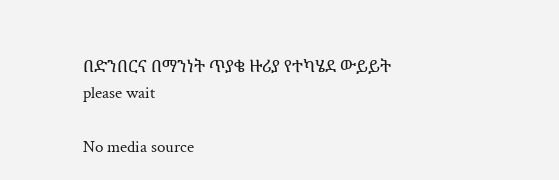በድንበርና በማንነት ጥያቄ ዙሪያ የተካሄደ ውይይት
please wait

No media source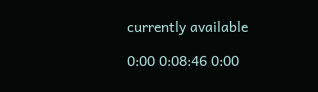currently available

0:00 0:08:46 0:00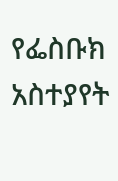የፌስቡክ አስተያየት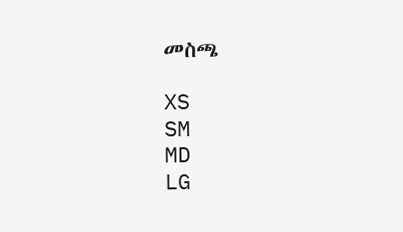መስጫ

XS
SM
MD
LG